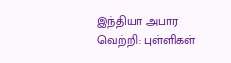இந்தியா அபார வெற்றி: புள்ளிகள்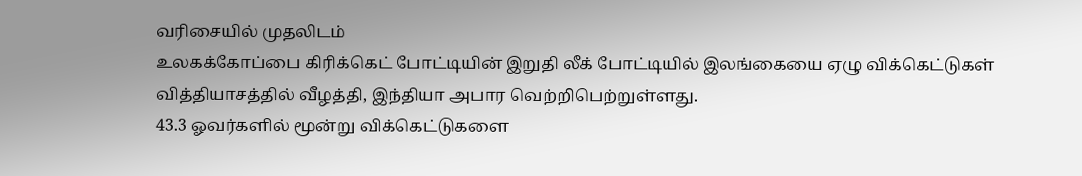வரிசையில் முதலிடம்
உலகக்கோப்பை கிரிக்கெட் போட்டியின் இறுதி லீக் போட்டியில் இலங்கையை ஏழு விக்கெட்டுகள் வித்தியாசத்தில் வீழத்தி, இந்தியா அபார வெற்றிபெற்றுள்ளது.
43.3 ஓவர்களில் மூன்று விக்கெட்டுகளை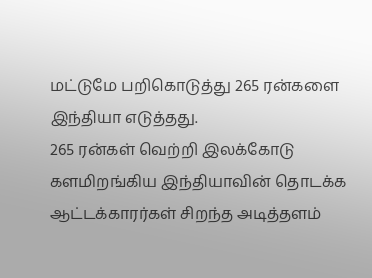மட்டுமே பறிகொடுத்து 265 ரன்களை இந்தியா எடுத்தது.
265 ரன்கள் வெற்றி இலக்கோடு களமிறங்கிய இந்தியாவின் தொடக்க ஆட்டக்காரர்கள் சிறந்த அடித்தளம்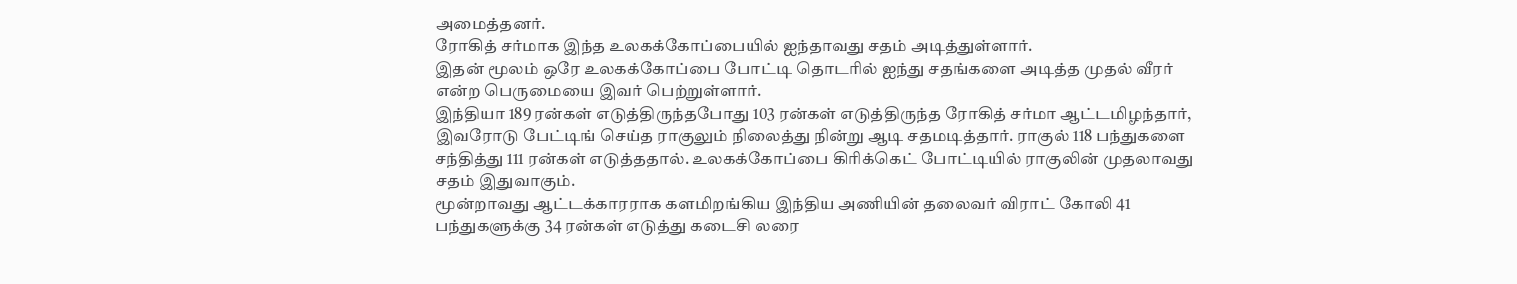அமைத்தனர்.
ரோகித் சர்மாக இந்த உலகக்கோப்பையில் ஐந்தாவது சதம் அடித்துள்ளார்.
இதன் மூலம் ஒரே உலகக்கோப்பை போட்டி தொடரில் ஐந்து சதங்களை அடித்த முதல் வீரர் என்ற பெருமையை இவர் பெற்றுள்ளார்.
இந்தியா 189 ரன்கள் எடுத்திருந்தபோது 103 ரன்கள் எடுத்திருந்த ரோகித் சர்மா ஆட்டமிழந்தார்,
இவரோடு பேட்டிங் செய்த ராகுலும் நிலைத்து நின்று ஆடி சதமடித்தார். ராகுல் 118 பந்துகளை சந்தித்து 111 ரன்கள் எடுத்ததால். உலகக்கோப்பை கிரிக்கெட் போட்டியில் ராகுலின் முதலாவது சதம் இதுவாகும்.
மூன்றாவது ஆட்டக்காரராக களமிறங்கிய இந்திய அணியின் தலைவர் விராட் கோலி 41 பந்துகளுக்கு 34 ரன்கள் எடுத்து கடைசி லரை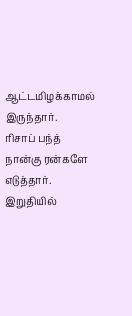ஆட்டமிழக்காமல் இருந்தார்.
ரிசாப் பந்த் நான்கு ரன்களே எடுத்தார். இறுதியில்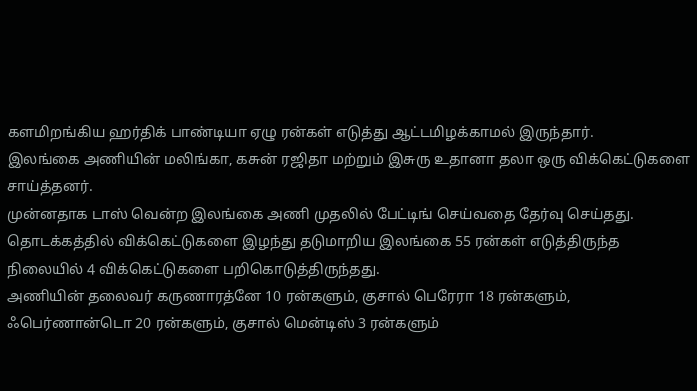களமிறங்கிய ஹர்திக் பாண்டியா ஏழு ரன்கள் எடுத்து ஆட்டமிழக்காமல் இருந்தார்.
இலங்கை அணியின் மலிங்கா, கசுன் ரஜிதா மற்றும் இசுரு உதானா தலா ஒரு விக்கெட்டுகளை சாய்த்தனர்.
முன்னதாக டாஸ் வென்ற இலங்கை அணி முதலில் பேட்டிங் செய்வதை தேர்வு செய்தது.
தொடக்கத்தில் விக்கெட்டுகளை இழந்து தடுமாறிய இலங்கை 55 ரன்கள் எடுத்திருந்த நிலையில் 4 விக்கெட்டுகளை பறிகொடுத்திருந்தது.
அணியின் தலைவர் கருணாரத்னே 10 ரன்களும், குசால் பெரேரா 18 ரன்களும், ஃபெர்ணான்டொ 20 ரன்களும், குசால் மென்டிஸ் 3 ரன்களும்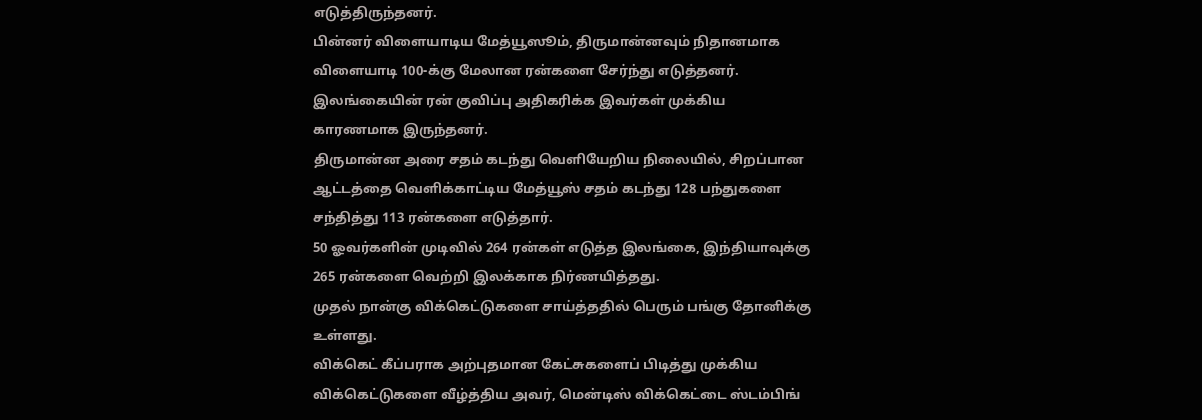எடுத்திருந்தனர்.
பின்னர் விளையாடிய மேத்யூஸூம், திருமான்னவும் நிதானமாக விளையாடி 100-க்கு மேலான ரன்களை சேர்ந்து எடுத்தனர். இலங்கையின் ரன் குவிப்பு அதிகரிக்க இவர்கள் முக்கிய காரணமாக இருந்தனர்.
திருமான்ன அரை சதம் கடந்து வெளியேறிய நிலையில், சிறப்பான ஆட்டத்தை வெளிக்காட்டிய மேத்யூஸ் சதம் கடந்து 128 பந்துகளை சந்தித்து 113 ரன்களை எடுத்தார்.
50 ஓவர்களின் முடிவில் 264 ரன்கள் எடுத்த இலங்கை, இந்தியாவுக்கு 265 ரன்களை வெற்றி இலக்காக நிர்ணயித்தது.
முதல் நான்கு விக்கெட்டுகளை சாய்த்ததில் பெரும் பங்கு தோனிக்கு உள்ளது.
விக்கெட் கீப்பராக அற்புதமான கேட்சுகளைப் பிடித்து முக்கிய விக்கெட்டுகளை வீழ்த்திய அவர், மென்டிஸ் விக்கெட்டை ஸ்டம்பிங்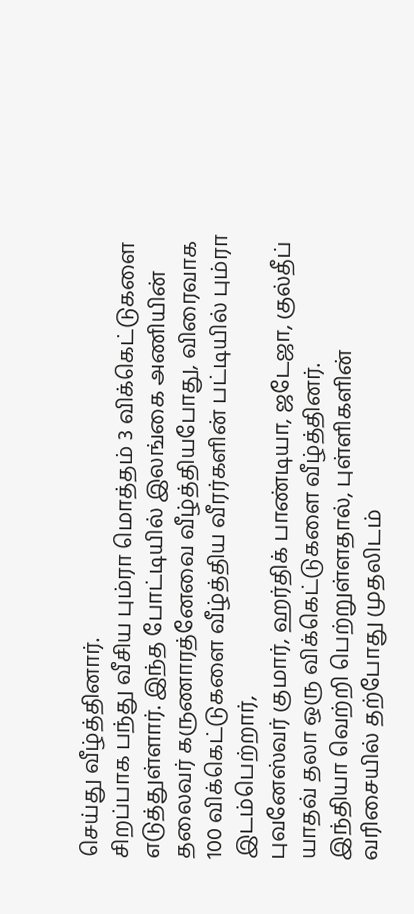செய்து வீழ்த்தினார்.
சிறப்பாக பந்து வீசிய பும்ரா மொத்தம் 3 விக்கெட்டுகளை எடுத்துள்ளார். இந்த போட்டியில் இலங்கை அணியின் தலைவர் கருணாரத்னேவை வீழ்த்தியபோது, விரைவாக 100 விக்கெட்டுகளை வீழ்த்திய வீரர்களின் பட்டியில் பும்ரா இடம்பெற்றார்,
புவனேஸ்வர் குமார், ஹர்திக் பாண்டியா, ஜடேஜா, குல்தீப் யாதவ் தலா ஒரு விக்கெட்டுகளை வீழ்த்தினர்.
இந்தியா வெற்றி பெற்றுள்ளதால், புள்ளிகளின் வரிசையில் தற்போது முதலிடம்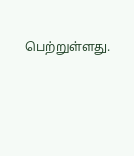பெற்றுள்ளது.